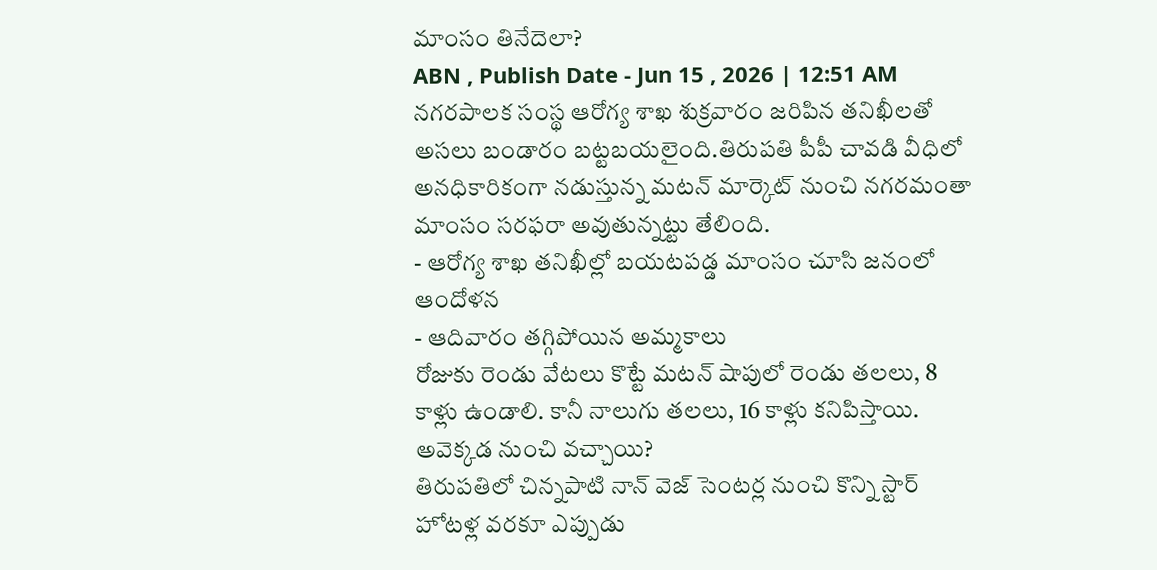మాంసం తినేదెలా?
ABN , Publish Date - Jun 15 , 2026 | 12:51 AM
నగరపాలక సంస్థ ఆరోగ్య శాఖ శుక్రవారం జరిపిన తనిఖీలతో అసలు బండారం బట్టబయలైంది.తిరుపతి పీపీ చావడి వీధిలో అనధికారికంగా నడుస్తున్న మటన్ మార్కెట్ నుంచి నగరమంతా మాంసం సరఫరా అవుతున్నట్టు తేలింది.
- ఆరోగ్య శాఖ తనిఖీల్లో బయటపడ్డ మాంసం చూసి జనంలో ఆందోళన
- ఆదివారం తగ్గిపోయిన అమ్మకాలు
రోజుకు రెండు వేటలు కొట్టే మటన్ షాపులో రెండు తలలు, 8 కాళ్లు ఉండాలి. కానీ నాలుగు తలలు, 16 కాళ్లు కనిపిస్తాయి. అవెక్కడ నుంచి వచ్చాయి?
తిరుపతిలో చిన్నపాటి నాన్ వెజ్ సెంటర్ల నుంచి కొన్ని స్టార్ హోటళ్ల వరకూ ఎప్పుడు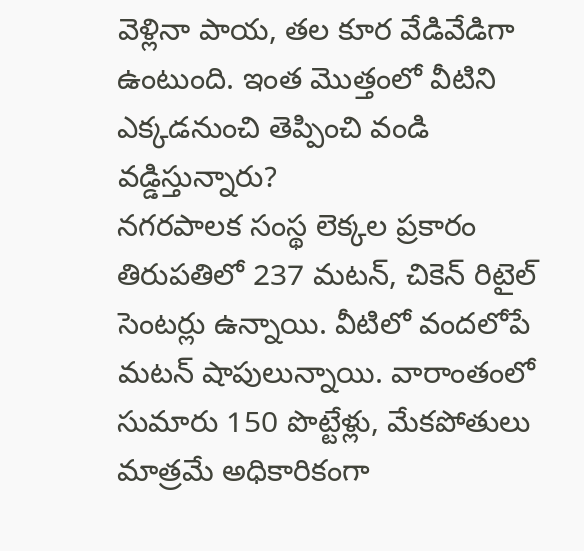వెళ్లినా పాయ, తల కూర వేడివేడిగా ఉంటుంది. ఇంత మొత్తంలో వీటిని ఎక్కడనుంచి తెప్పించి వండి వడ్డిస్తున్నారు?
నగరపాలక సంస్థ లెక్కల ప్రకారం తిరుపతిలో 237 మటన్, చికెన్ రిటైల్ సెంటర్లు ఉన్నాయి. వీటిలో వందలోపే మటన్ షాపులున్నాయి. వారాంతంలో సుమారు 150 పొట్టేళ్లు, మేకపోతులు మాత్రమే అధికారికంగా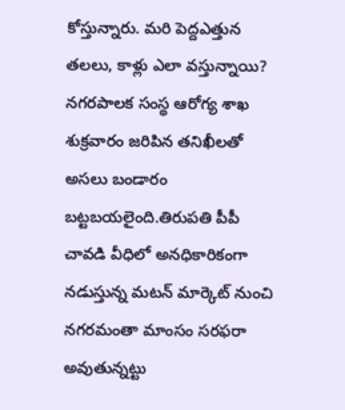కోస్తున్నారు. మరి పెద్దఎత్తున తలలు, కాళ్లు ఎలా వస్తున్నాయి?
నగరపాలక సంస్థ ఆరోగ్య శాఖ శుక్రవారం జరిపిన తనిఖీలతో అసలు బండారం బట్టబయలైంది.తిరుపతి పీపీ చావడి వీధిలో అనధికారికంగా నడుస్తున్న మటన్ మార్కెట్ నుంచి నగరమంతా మాంసం సరఫరా అవుతున్నట్టు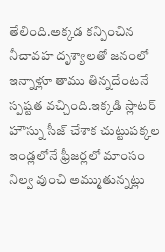తేలింది.అక్కడ కన్పించిన నీచావహ దృశ్యాలతో జనంలో ఇన్నాళ్లూ తాము తిన్నదేంటనే స్పష్టత వచ్చింది.ఇక్కడి స్లాటర్ హౌస్ను సీజ్ చేశాక చుట్టుపక్కల ఇండ్లలోనే ఫ్రీజర్లలో మాంసం నిల్వ వుంచి అమ్ముతున్నట్లు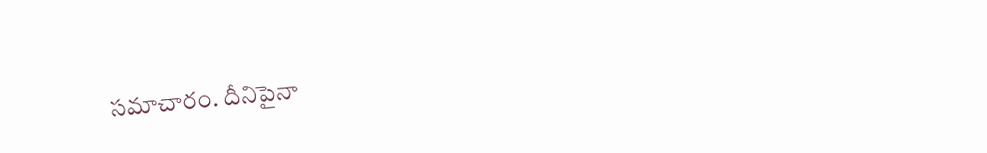సమాచారం. దీనిపైనా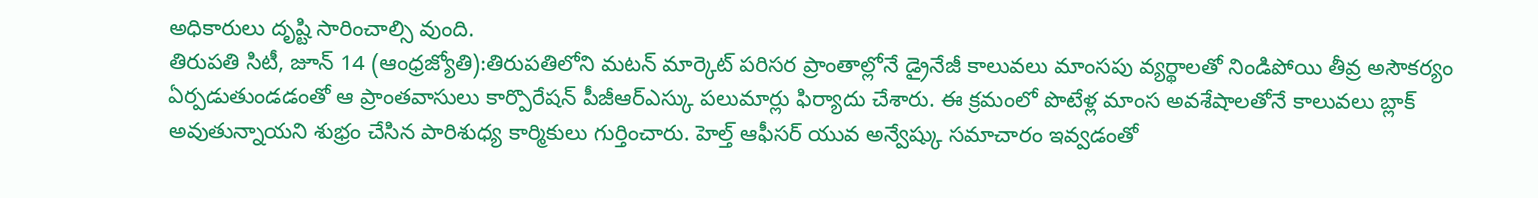అధికారులు దృష్టి సారించాల్సి వుంది.
తిరుపతి సిటీ, జూన్ 14 (ఆంధ్రజ్యోతి):తిరుపతిలోని మటన్ మార్కెట్ పరిసర ప్రాంతాల్లోనే డ్రైనేజీ కాలువలు మాంసపు వ్యర్థాలతో నిండిపోయి తీవ్ర అసౌకర్యం ఏర్పడుతుండడంతో ఆ ప్రాంతవాసులు కార్పొరేషన్ పీజీఆర్ఎస్కు పలుమార్లు ఫిర్యాదు చేశారు. ఈ క్రమంలో పొటేళ్ల మాంస అవశేషాలతోనే కాలువలు బ్లాక్ అవుతున్నాయని శుభ్రం చేసిన పారిశుధ్య కార్మికులు గుర్తించారు. హెల్త్ ఆఫీసర్ యువ అన్వేష్కు సమాచారం ఇవ్వడంతో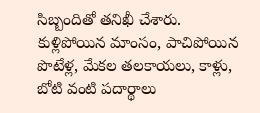సిబ్బందితో తనిఖీ చేశారు. కుళ్లిపోయిన మాంసం, పాచిపోయిన పొటేళ్ల, మేకల తలకాయలు, కాళ్లు, బోటి వంటి పదార్థాలు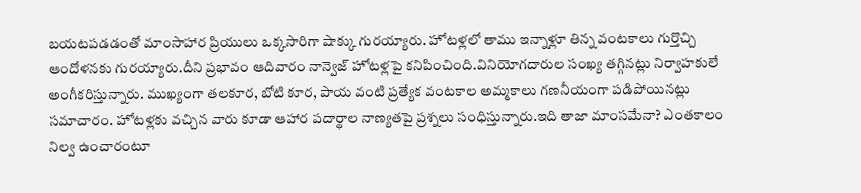బయటపడడంతో మాంసాహార ప్రియులు ఒక్కసారిగా షాక్కు గురయ్యారు. హోటళ్లలో తాము ఇన్నాళ్లూ తిన్న వంటకాలు గుర్తొచ్చి ఆందోళనకు గురయ్యారు.దీని ప్రభావం ఆదివారం నాన్వెజ్ హోటళ్లపై కనిపించింది.వినియోగదారుల సంఖ్య తగ్గినట్లు నిర్వాహకులే అంగీకరిస్తున్నారు. ముఖ్యంగా తలకూర, బోటి కూర, పాయ వంటి ప్రత్యేక వంటకాల అమ్మకాలు గణనీయంగా పడిపోయినట్లు సమాచారం. హోటళ్లకు వచ్చిన వారు కూడా ఆహార పదార్థాల నాణ్యతపై ప్రశ్నలు సంధిస్తున్నారు.ఇది తాజా మాంసమేనా? ఎంతకాలం నిల్వ ఉంచారంటూ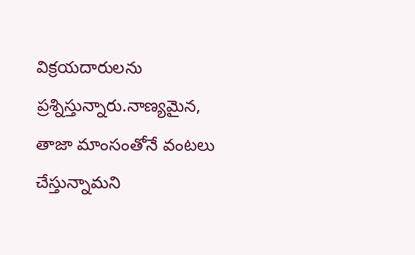విక్రయదారులను ప్రశ్నిస్తున్నారు.నాణ్యమైన, తాజా మాంసంతోనే వంటలు చేస్తున్నామని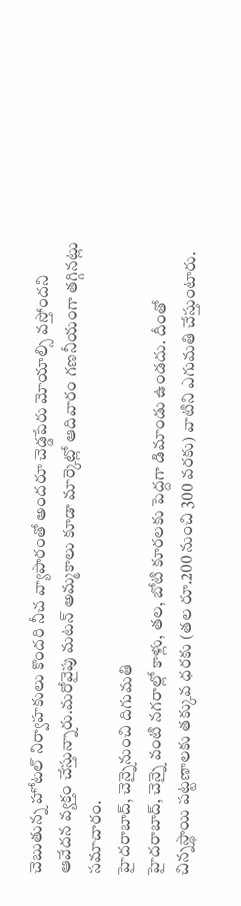చెబుతున్న హోటల్ నిర్వాహకులు కొందరి నీచ వ్యాపారంతో అందరూ చెడ్డపేరు మోయాల్సి వస్తోందని ఆవేదన వ్యక్తం చేస్తున్నారు.మరోవైపు మటన్ అమ్మకాలు కూడా మార్కెట్లో ఆదివారం గణనీయంగా తగ్గినట్లు సమాచారం.
హైదరాబాద్, చెన్నైనుంచి దిగుమతి
హైదరాబాద్, చెన్నై వంటి నగరాల్లో కాళ్లు, తల, బోటి కూరలకు పెద్దగా డిమాండు ఉండదు. దీంతో చిన్నస్థాయి పట్టణాలకు తక్కువ ధరకు (తల రూ.200 నుంచి 300 వరకు) వాటిని ఎగుమతి చేస్తుంటారు.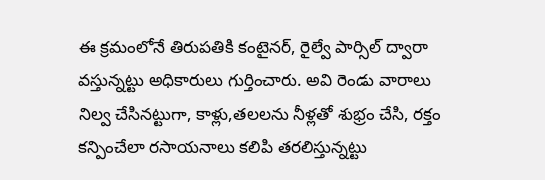ఈ క్రమంలోనే తిరుపతికి కంటైనర్, రైల్వే పార్సిల్ ద్వారా వస్తున్నట్టు అధికారులు గుర్తించారు. అవి రెండు వారాలు నిల్వ చేసినట్టుగా, కాళ్లు,తలలను నీళ్లతో శుభ్రం చేసి, రక్తం కన్పించేలా రసాయనాలు కలిపి తరలిస్తున్నట్టు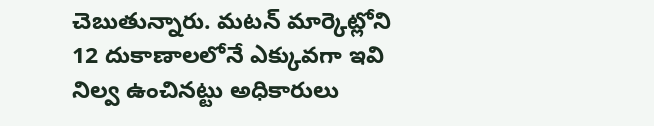చెబుతున్నారు. మటన్ మార్కెట్లోని 12 దుకాణాలలోనే ఎక్కువగా ఇవి నిల్వ ఉంచినట్టు అధికారులు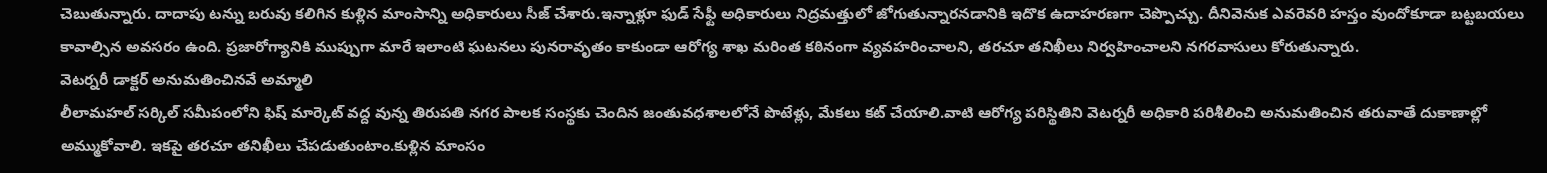చెబుతున్నారు. దాదాపు టన్ను బరువు కలిగిన కుళ్లిన మాంసాన్ని అధికారులు సీజ్ చేశారు.ఇన్నాళ్లూ ఫుడ్ సేఫ్టీ అధికారులు నిద్రమత్తులో జోగుతున్నారనడానికి ఇదొక ఉదాహరణగా చెప్పొచ్చు. దీనివెనుక ఎవరెవరి హస్తం వుందోకూడా బట్టబయలు కావాల్సిన అవసరం ఉంది. ప్రజారోగ్యానికి ముప్పుగా మారే ఇలాంటి ఘటనలు పునరావృతం కాకుండా ఆరోగ్య శాఖ మరింత కఠినంగా వ్యవహరించాలని, తరచూ తనిఖీలు నిర్వహించాలని నగరవాసులు కోరుతున్నారు.
వెటర్నరీ డాక్టర్ అనుమతించినవే అమ్మాలి
లీలామహల్ సర్కిల్ సమీపంలోని ఫిష్ మార్కెట్ వద్ద వున్న తిరుపతి నగర పాలక సంస్థకు చెందిన జంతువధశాలలోనే పొటేళ్లు, మేకలు కట్ చేయాలి.వాటి ఆరోగ్య పరిస్థితిని వెటర్నరీ అధికారి పరిశీలించి అనుమతించిన తరువాతే దుకాణాల్లో అమ్ముకోవాలి. ఇకపై తరచూ తనిఖీలు చేపడుతుంటాం.కుళ్లిన మాంసం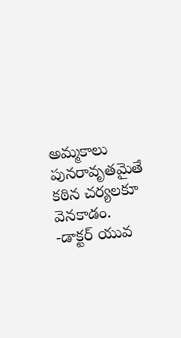అమ్మకాలు పునరావృతమైతే కఠిన చర్యలకూ వెనకాడం.
-డాక్టర్ యువ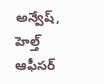అన్వేష్, హెల్త్ ఆఫీసర్